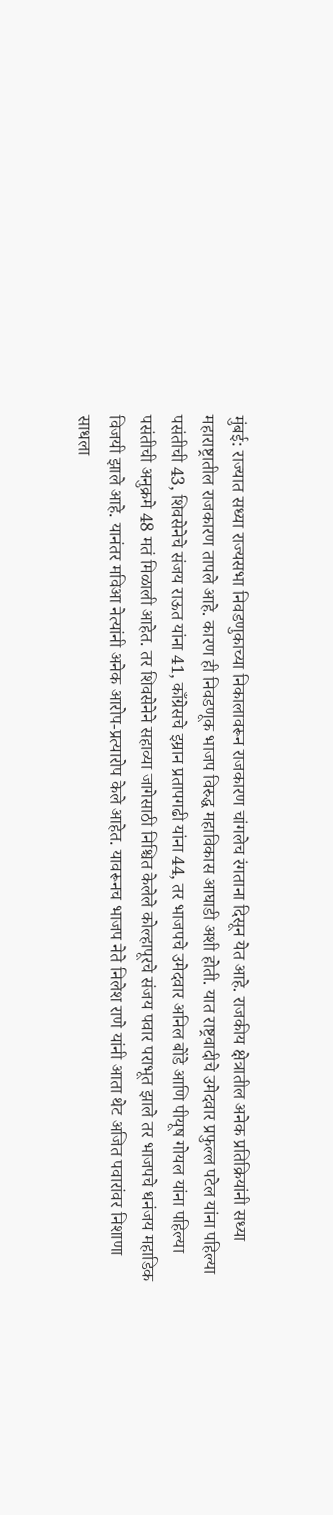मुंबई: राज्यात सध्या राज्यसभा निवडणुकाच्या निकालावरून राजकारण चांगलेच रंगताना दिसून येत आहे. राजकीय क्षेत्रातील अनेक प्रतिक्रियांनी सध्या महाराष्ट्रातील राजकारण तापले आहे. कारण ही निवडणूक भाजप विरुद्ध महाविकास आघाडी अशी होती. यात राष्ट्रवादीचे उमेदवार प्रफुल्ल पटेल यांना पहिल्या पसंतीची 43, शिवसेनेचे संजय राऊत यांना 41, काँग्रेसचे इम्रान प्रतापगढी यांना 44, तर भाजपचे उमेदवार अनिल बोंडे आणि पीयूष गोयल यांना पहिल्या पसंतीची अनुक्रमे 48 मतं मिळाली आहेत. तर शिवसेनेने सहाव्या जागेसाठी निश्चित केलेले कोल्हापूरचे संजय पवार पराभूत झाले तर भाजपचे धनंजय महाडिक विजयी झाले आहे. यानंतर मविआ नेत्यांनी अनेक आरोप-प्रत्यारोप केले आहेत. यावरूनच भाजप नेते निलेश राणे यांनी आता थेट अजित पवारांवर निशाणा साधला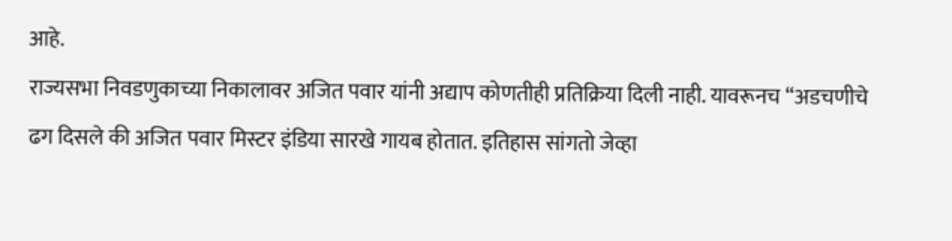आहे.
राज्यसभा निवडणुकाच्या निकालावर अजित पवार यांनी अद्याप कोणतीही प्रतिक्रिया दिली नाही. यावरूनच “अडचणीचे ढग दिसले की अजित पवार मिस्टर इंडिया सारखे गायब होतात. इतिहास सांगतो जेव्हा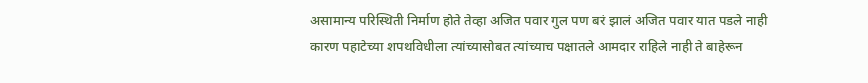असामान्य परिस्थिती निर्माण होते तेव्हा अजित पवार गुल पण बरं झालं अजित पवार यात पडले नाही कारण पहाटेच्या शपथविधीला त्यांच्यासोबत त्यांच्याच पक्षातले आमदार राहिले नाही ते बाहेरून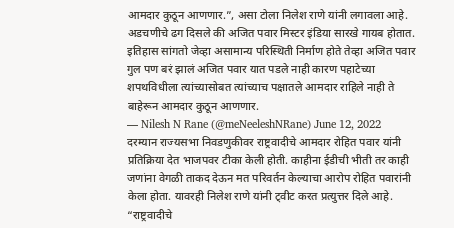आमदार कुठून आणणार.”, असा टोला निलेश राणे यांनी लगावला आहे.
अडचणीचे ढग दिसले की अजित पवार मिस्टर इंडिया सारखे गायब होतात. इतिहास सांगतो जेव्हा असामान्य परिस्थिती निर्माण होते तेव्हा अजित पवार गुल पण बरं झालं अजित पवार यात पडले नाही कारण पहाटेच्या शपथविधीला त्यांच्यासोबत त्यांच्याच पक्षातले आमदार राहिले नाही ते बाहेरून आमदार कुठून आणणार.
— Nilesh N Rane (@meNeeleshNRane) June 12, 2022
दरम्यान राज्यसभा निवडणुकीवर राष्ट्रवादीचे आमदार रोहित पवार यांनी प्रतिक्रिया देत भाजपवर टीका केली होती. काहीना ईडीची भीती तर काही जणांना वेगळी ताकद देऊन मत परिवर्तन केल्याचा आरोप रोहित पवारांनी केला होता. यावरही निलेश राणे यांनी ट्वीट करत प्रत्युत्तर दिले आहे.
“राष्ट्रवादीचे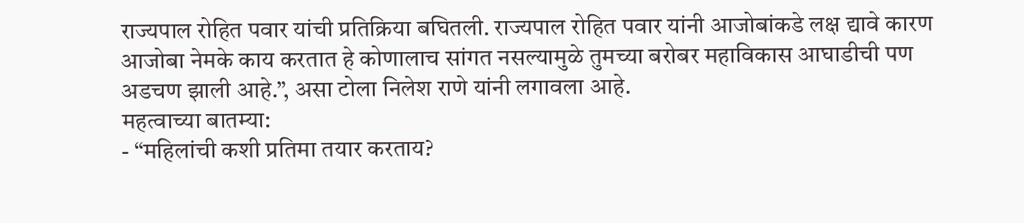राज्यपाल रोहित पवार यांची प्रतिक्रिया बघितली. राज्यपाल रोहित पवार यांनी आजोबांकडे लक्ष द्यावे कारण आजोबा नेमके काय करतात हे कोणालाच सांगत नसल्यामुळे तुमच्या बरोबर महाविकास आघाडीची पण अडचण झाली आहे.”, असा टोला निलेश राणे यांनी लगावला आहे.
महत्वाच्या बातम्या:
- “महिलांची कशी प्रतिमा तयार करताय?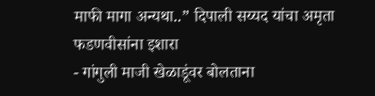माफी मागा अन्यथा..” दिपाली सय्यद यांचा अमृता फडणवीसांना इशारा
- गांगुली माजी खेळाडूंवर बोलताना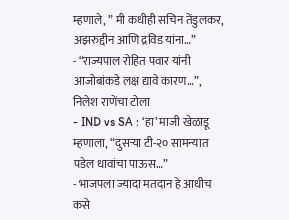म्हणाले, ” मी कधीही सचिन तेंडुलकर, अझरुद्दीन आणि द्रविड यांना…”
- “राज्यपाल रोहित पवार यांनी आजोबांकडे लक्ष द्यावे कारण…”, निलेश राणेंचा टोला
- IND vs SA : ‘हा’ माजी खेळाडू म्हणाला, “दुसऱ्या टी-२० सामन्यात पडेल धावांचा पाऊस…”
- भाजपला ज्यादा मतदान हे आधीच कसे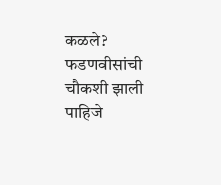कळले? फडणवीसांची चौकशी झाली पाहिजे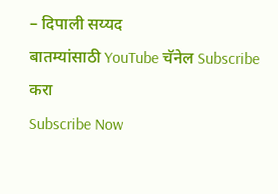– दिपाली सय्यद
बातम्यांसाठी YouTube चॅनेल Subscribe करा
Subscribe Now